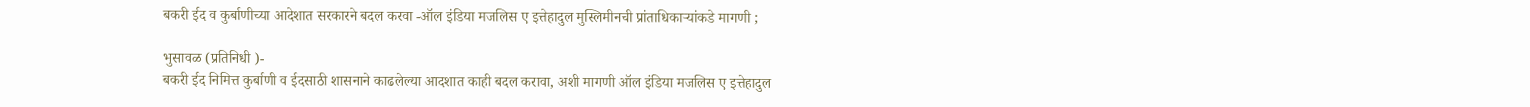बकरी ईद व कुर्बाणीच्या आदेशात सरकारने बदल करवा -ऑल इंडिया मजलिस ए इत्तेहादुल मुस्लिमीनची प्रांताधिकार्‍यांकडे मागणी ;

भुसावळ (प्रतिनिधी )-
बकरी ईद निमित्त कुर्बाणी व ईदसाठी शासनाने काढलेल्या आदशात काही बदल करावा, अशी मागणी ऑल इंडिया मजलिस ए इत्तेहादुल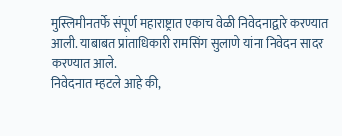मुस्लिमीनतर्फे संपूर्ण महाराष्ट्रात एकाच वेळी निवेदनाद्वारे करण्यात आली. याबाबत प्रांताधिकारी रामसिंग सुलाणे यांना निवेदन सादर करण्यात आले.
निवेदनात म्हटले आहे की,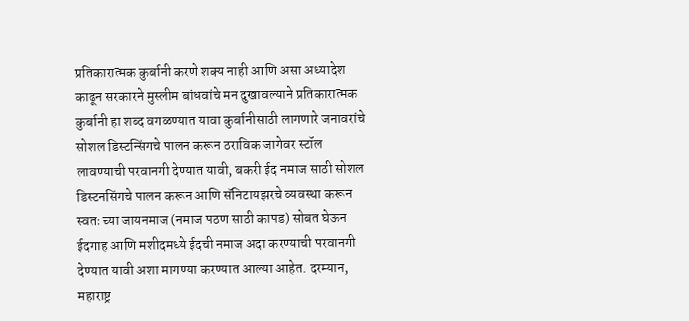प्रतिकारात्मक कुर्बानी करणे शक्य नाही आणि असा अध्यादेश काढून सरकारने मुस्लीम बांधवांचे मन दुखावल्याने प्रतिकारात्मक कुर्बानी हा शब्द वगळण्यात यावा कुर्बानीसाठी लागणारे जनावरांचे सोशल डिस्टन्सिंगचे पालन करून ठराविक जागेवर स्टॉल लावण्याची परवानगी देण्यात यावी, बकरी ईद नमाज साठी सोशल डिस्टनसिंगचे पालन करून आणि सॅनिटायझरचे व्यवस्था करून स्वतः च्या जायनमाज (नमाज पठण साठी कापड) सोबत घेऊन ईदगाह आणि मशीदमध्ये ईदची नमाज अदा करण्याची परवानगी देण्यात यावी अशा मागण्या करण्यात आल्या आहेत. दरम्यान, महाराष्ट्र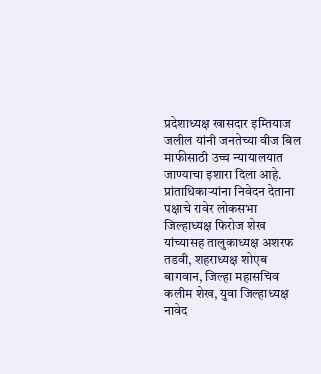प्रदेशाध्यक्ष खासदार इम्तियाज जलील यांनी जनतेच्या वीज बिल माफीसाठी उच्च न्यायालयात जाण्याचा इशारा दिला आहे.
प्रांताधिकार्‍यांना निवेदन देताना पक्षाचे रावेर लोकसभा जिल्हाध्यक्ष फिरोज शेख यांच्यासह तालुकाध्यक्ष अशरफ तडवी, शहराध्यक्ष शोएब बागवान, जिल्हा महासचिव कलीम शेख, युवा जिल्हाध्यक्ष नावेद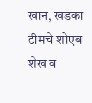खान, खडका टीमचे शोएब शेख व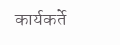कार्यकर्ते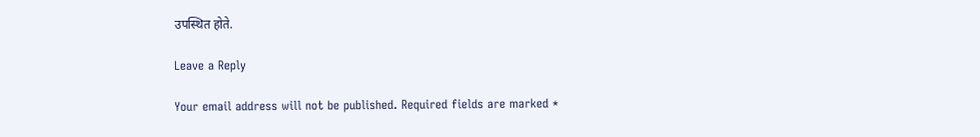उपस्थित होते.

Leave a Reply

Your email address will not be published. Required fields are marked *